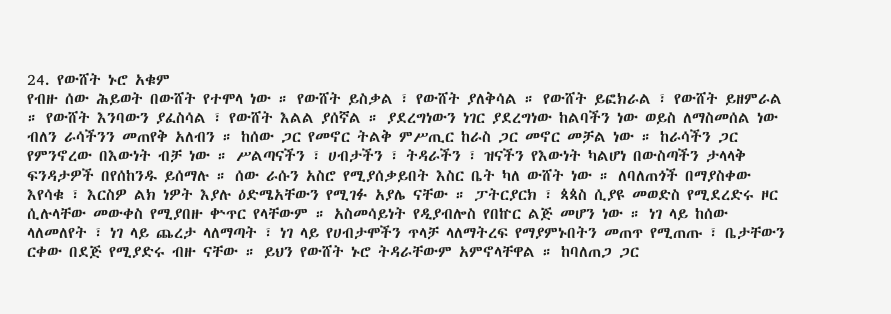24. የውሸት ኑሮ አቁም
የብዙ ሰው ሕይወት በውሸት የተሞላ ነው ። የውሸት ይስቃል ፣ የውሸት ያለቅሳል ። የውሸት ይፎክራል ፣ የውሸት ይዘምራል ። የውሸት እንባውን ያፈስሳል ፣ የውሸት እልል ያሰኛል ። ያደረግነውን ነገር ያደረግነው ከልባችን ነው ወይስ ለማስመሰል ነው ብለን ራሳችንን መጠየቅ አለብን ። ከሰው ጋር የመኖር ትልቅ ምሥጢር ከራስ ጋር መኖር መቻል ነው ። ከራሳችን ጋር የምንኖረው በእውነት ብቻ ነው ። ሥልጣናችን ፣ ሀብታችን ፣ ትዳራችን ፣ ዝናችን የእውነት ካልሆነ በውስጣችን ታላላቅ ፍንዳታዎች በየሰከንዱ ይሰማሉ ። ሰው ራሱን አስሮ የሚያሰቃይበት እስር ቤት ካለ ውሸት ነው ። ለባለጠጎች በማያስቀው እየሳቁ ፣ እርስዎ ልክ ነዎት እያሉ ዕድሜአቸውን የሚገፉ አያሌ ናቸው ። ፓትርያርክ ፣ ጳጳስ ሲያዩ መወድስ የሚደረድሩ ዞር ሲሉላቸው መውቀስ የሚያበዙ ቍጥር የላቸውም ። አስመሳይነት የዲያብሎስ የበኵር ልጅ መሆን ነው ። ነገ ላይ ከሰው ላለመለየት ፣ ነገ ላይ ጨረታ ላለማጣት ፣ ነገ ላይ የሀብታሞችን ጥላቻ ላለማትረፍ የማያምኑበትን መጠጥ የሚጠጡ ፣ ቤታቸውን ርቀው በደጅ የሚያድሩ ብዙ ናቸው ። ይህን የውሸት ኑሮ ትዳራቸውም አምኖላቸዋል ። ከባለጠጋ ጋር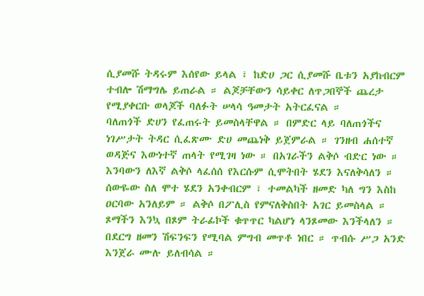ሲያመሹ ትዳሩም እሰየው ይላል ፣ ከድሀ ጋር ሲያመሹ ቤቱን አያከብርም ተብሎ ሽማግሌ ይጠራል ። ልጆቻቸውን ሳይቀር ለጥጋበኞች ጨረታ የሚያቀርቡ ወላጆች ባለፉት ሠላሳ ዓመታት አትርፈናል ።
ባለጠጎች ድሀን የፈጠሩት ይመስላቸዋል ። በምድር ላይ ባለጠጎችና ነገሥታት ትዳር ሲፈጽሙ ድሀ መጨነቅ ይጀምራል ። ገንዘብ ሐሰተኛ ወዳጅና እውነተኛ ጠላት የሚገዛ ነው ። በአገራችን ልቅሶ ብድር ነው ። እንባውን ለእኛ ልቅሶ ላፈሰሰ የእርሱም ሲሞትበት ሄደን እናለቅሳለን ። ሰውዬው ስለ ሞተ ሄደን አንቀብርም ፣ ተመልካች ዘመድ ካለ ግን እስከ ዐርባው አንለይም ። ልቅሶ በፖሊስ የምናለቅስበት አገር ይመስላል ። ጾማችን እንኳ በጾም ትራፊኮች ቁጥጥር ካልሆነ ላንጾመው እንችላለን ። በደርግ ዘመን ሽፍንፍን የሚባል ምግብ መጥቶ ነበር ። ጥብሱ ሥጋ አንድ እንጀራ ሙሉ ይለብሳል ።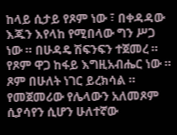ከላይ ሲታይ የጾም ነው ፣ በቀዳዳው እጁን እየላከ የሚበላው ግን ሥጋ ነው ። በሁዳዴ ሽፍንፍን ተጀመረ ። የጾም ዋጋ ከፋይ እግዚአብሔር ነው ። ጾም በሁለት ነገር ይረክሳል ። የመጀመሪው የሌላውን አለመጾም ሲያሳየን ሲሆን ሁለተኛው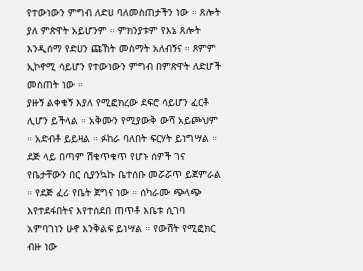የተውነውን ምግብ ለድሀ ባለመስጠታችን ነው ። ጸሎት ያለ ምጽዋት አይሆንም ። ምክንያቱም የእኔ ጸሎት እንዲሰማ የድሀን ጩኸት መስማት አለብኝና ። ጾምም ኢኮኖሚ ሳይሆን የተውነውን ምግብ በምጽዋት ለድሆች መስጠት ነው ።
ያዙኝ ልቀቁኝ እያለ የሚፎክረው ደፍሮ ሳይሆን ፈርቶ ሊሆን ይችላል ። አቅሙን የሚያውቅ ውሻ አይጮህም ። አድብቶ ይይዛል ። ፉከራ ባለበት ፍርሃት ይነግሣል ። ደጅ ላይ በጣም ሽቁጥቁጥ የሆኑ ሰዎች ገና የቤታቸውን በር ሲያንኳኩ ቤተሰቡ መሯሯጥ ይጀምራል ። የደጅ ፈሪ የቤት ጀግና ነው ። ሰካራሙ ጭላጭ እየተደፋበትና እየተሰደበ ጠጥቶ እቤቱ ሲገባ አምባገነን ሁኖ እንቅልፍ ይነሣል ። የውሸት የሚፎክር ብዙ ነው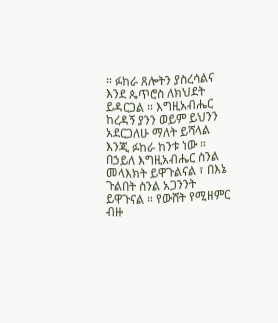። ፉከራ ጸሎትን ያስረሳልና እንደ ጴጥሮስ ለክህደት ይዳርጋል ። እግዚአብሔር ከረዳኝ ያንን ወይም ይህንን አደርጋለሁ ማለት ይሻላል እንጂ ፉከራ ከንቱ ነው ። በኃይለ እግዚአብሔር ስንል መላእክት ይዋጉልናል ፣ በእኔ ጉልበት ስንል አጋንንት ይዋጉናል ። የውሸት የሚዘምር ብዙ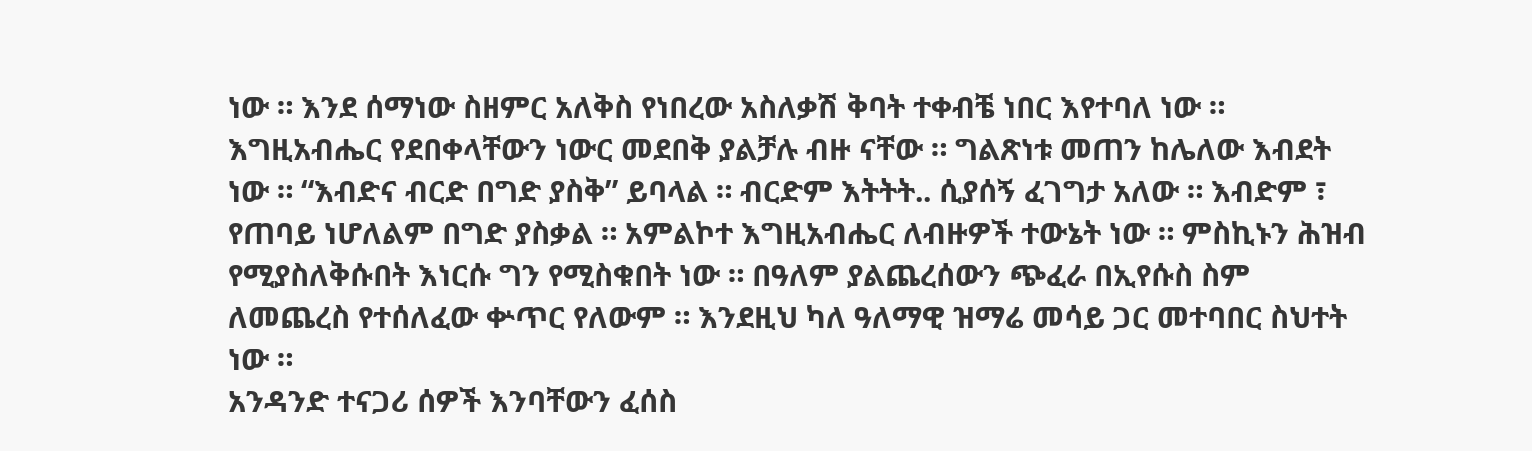ነው ። እንደ ሰማነው ስዘምር አለቅስ የነበረው አስለቃሽ ቅባት ተቀብቼ ነበር እየተባለ ነው ። እግዚአብሔር የደበቀላቸውን ነውር መደበቅ ያልቻሉ ብዙ ናቸው ። ግልጽነቱ መጠን ከሌለው እብደት ነው ። “እብድና ብርድ በግድ ያስቅ” ይባላል ። ብርድም እትትት.. ሲያሰኝ ፈገግታ አለው ። እብድም ፣ የጠባይ ነሆለልም በግድ ያስቃል ። አምልኮተ እግዚአብሔር ለብዙዎች ተውኔት ነው ። ምስኪኑን ሕዝብ የሚያስለቅሱበት እነርሱ ግን የሚስቁበት ነው ። በዓለም ያልጨረሰውን ጭፈራ በኢየሱስ ስም ለመጨረስ የተሰለፈው ቍጥር የለውም ። እንደዚህ ካለ ዓለማዊ ዝማሬ መሳይ ጋር መተባበር ስህተት ነው ።
አንዳንድ ተናጋሪ ሰዎች እንባቸውን ፈሰስ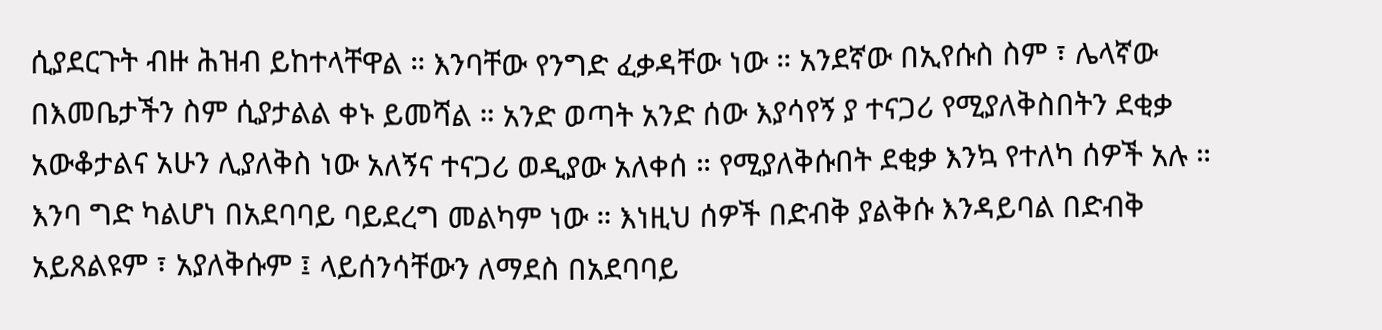ሲያደርጉት ብዙ ሕዝብ ይከተላቸዋል ። እንባቸው የንግድ ፈቃዳቸው ነው ። አንደኛው በኢየሱስ ስም ፣ ሌላኛው በእመቤታችን ስም ሲያታልል ቀኑ ይመሻል ። አንድ ወጣት አንድ ሰው እያሳየኝ ያ ተናጋሪ የሚያለቅስበትን ደቂቃ አውቆታልና አሁን ሊያለቅስ ነው አለኝና ተናጋሪ ወዲያው አለቀሰ ። የሚያለቅሱበት ደቂቃ እንኳ የተለካ ሰዎች አሉ ። እንባ ግድ ካልሆነ በአደባባይ ባይደረግ መልካም ነው ። እነዚህ ሰዎች በድብቅ ያልቅሱ እንዳይባል በድብቅ አይጸልዩም ፣ አያለቅሱም ፤ ላይሰንሳቸውን ለማደስ በአደባባይ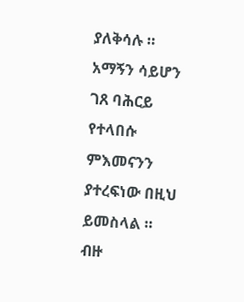ያለቅሳሉ ። አማኝን ሳይሆን ገጸ ባሕርይ የተላበሱ ምእመናንን ያተረፍነው በዚህ ይመስላል ።
ብዙ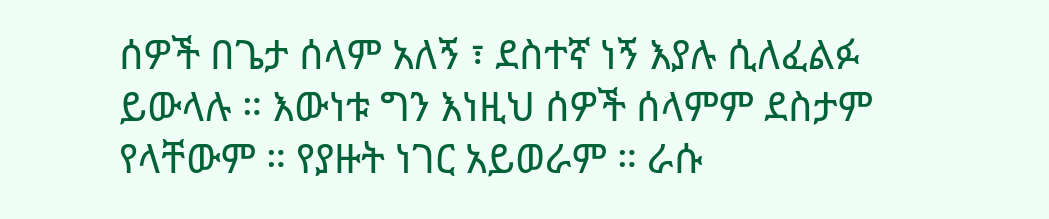ሰዎች በጌታ ሰላም አለኝ ፣ ደስተኛ ነኝ እያሉ ሲለፈልፉ ይውላሉ ። እውነቱ ግን እነዚህ ሰዎች ሰላምም ደስታም የላቸውም ። የያዙት ነገር አይወራም ። ራሱ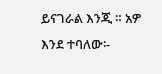ይናገራል እንጂ ። አዎ እንደ ተባለው፡-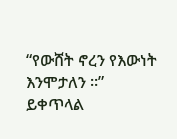“የውሸት ኖረን የእውነት እንሞታለን ።”
ይቀጥላል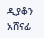ዲያቆን አሸናፊ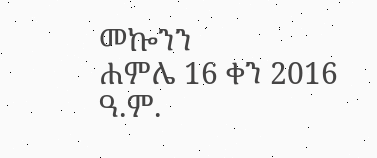መኰንን
ሐምሌ 16 ቀን 2016 ዓ.ም.